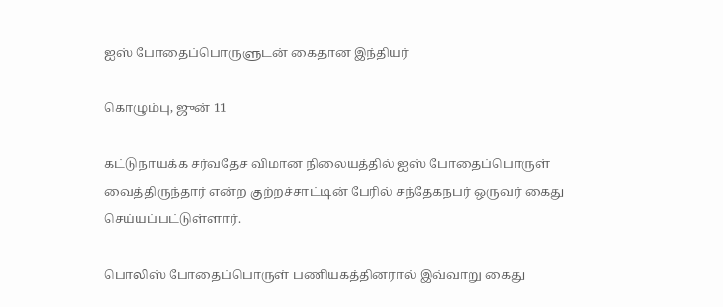ஐஸ் போதைப்பொருளுடன் கைதான இந்தியர்

கொழும்பு, ஜுன் 11

கட்டுநாயக்க சர்வதேச விமான நிலையத்தில் ஐஸ் போதைப்பொருள் வைத்திருந்தார் என்ற குற்றச்சாட்டின் பேரில் சந்தேகநபர் ஒருவர் கைது செய்யப்பட்டுள்ளார்.

பொலிஸ் போதைப்பொருள் பணியகத்தினரால் இவ்வாறு கைது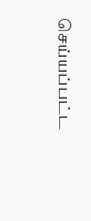செய்யப்பட்ட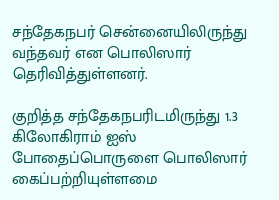சந்தேகநபர் சென்னையிலிருந்து வந்தவர் என பொலிஸார் தெரிவித்துள்ளனர்.

குறித்த சந்தேகநபரிடமிருந்து 1.3 கிலோகிராம் ஐஸ் போதைப்பொருளை பொலிஸார் கைப்பற்றியுள்ளமை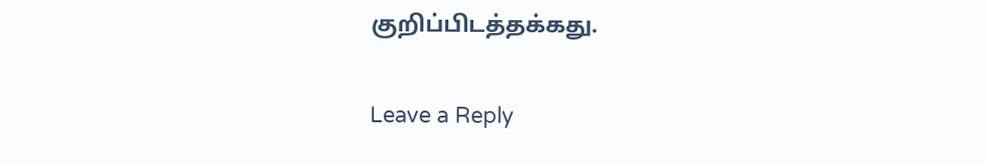குறிப்பிடத்தக்கது.

Leave a Reply